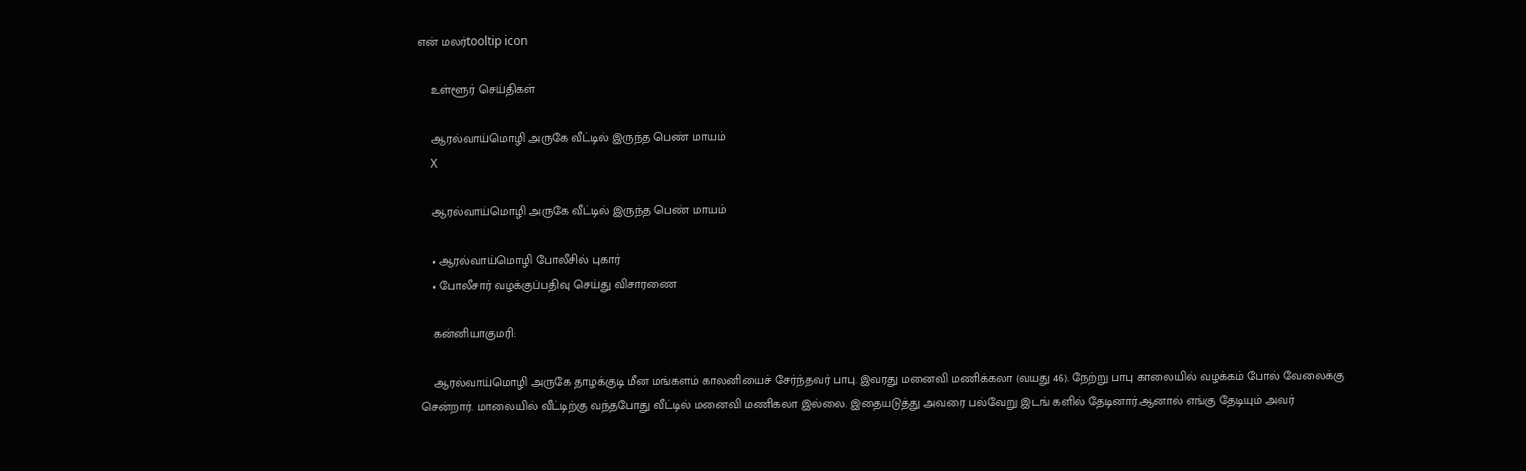என் மலர்tooltip icon

    உள்ளூர் செய்திகள்

    ஆரல்வாய்மொழி அருகே வீட்டில் இருந்த பெண் மாயம்
    X

    ஆரல்வாய்மொழி அருகே வீட்டில் இருந்த பெண் மாயம்

    • ஆரல்வாய்மொழி போலீசில் புகார்
    • போலீசார் வழக்குப்பதிவு செய்து விசாரணை

    கன்னியாகுமரி:

    ஆரல்வாய்மொழி அருகே தாழக்குடி மீன மங்களம் காலனியைச் சேர்ந்தவர் பாபு. இவரது மனைவி மணிக்கலா (வயது 46). நேற்று பாபு காலையில் வழக்கம் போல் வேலைக்கு சென்றார். மாலையில் வீட்டிற்கு வந்தபோது வீட்டில் மனைவி மணிகலா இல்லை. இதையடுத்து அவரை பல்வேறு இடங் களில் தேடினார்.ஆனால் எங்கு தேடியும் அவர்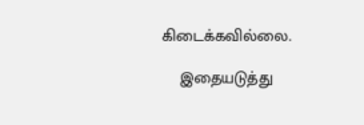கிடைக்கவில்லை.

    இதையடுத்து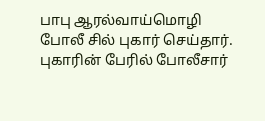பாபு ஆரல்வாய்மொழி போலீ சில் புகார் செய்தார். புகாரின் பேரில் போலீசார்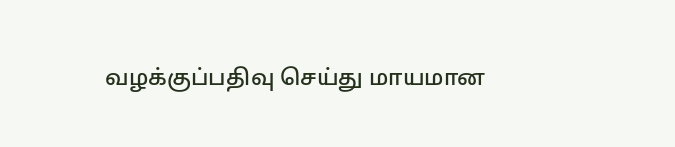வழக்குப்பதிவு செய்து மாயமான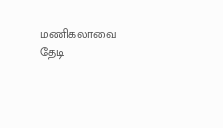மணிகலாவை தேடி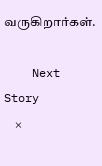வருகிறார்கள்.

    Next Story
    ×